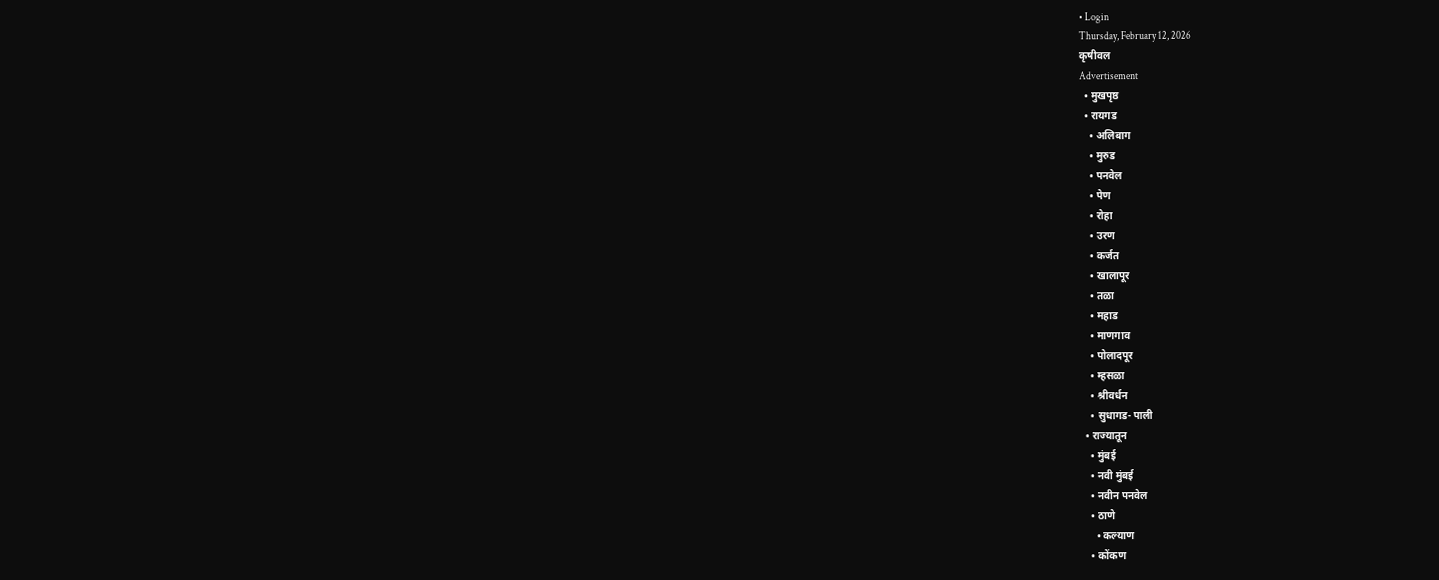• Login
Thursday, February 12, 2026
कृषीवल
Advertisement
  • मुखपृष्ठ
  • रायगड
    • अलिबाग
    • मुरुड
    • पनवेल
    • पेण
    • रोहा
    • उरण
    • कर्जत
    • खालापूर
    • तळा
    • महाड
    • माणगाव
    • पोलादपूर
    • म्हसळा
    • श्रीवर्धन
    • सुधागड- पाली
  • राज्यातून
    • मुंबई
    • नवी मुंबई
    • नवीन पनवेल
    • ठाणे
      • कल्याण
    • कोंकण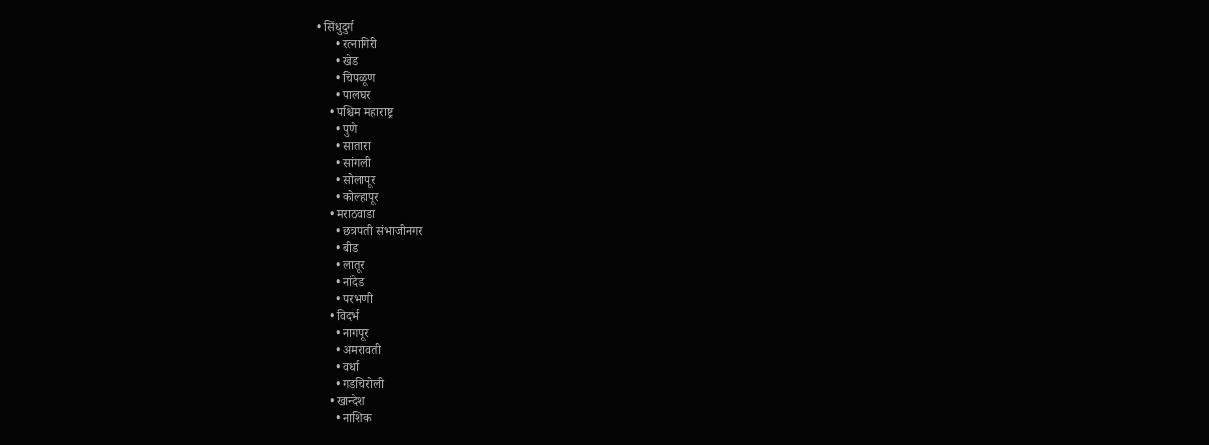• सिंधुदुर्ग
      • रत्नागिरी
      • खेड
      • चिपळूण
      • पालघर
    • पश्चिम महाराष्ट्र
      • पुणे
      • सातारा
      • सांगली
      • सोलापूर
      • कोल्हापूर
    • मराठवाडा
      • छत्रपती संभाजीनगर
      • बीड
      • लातूर
      • नांदेड
      • परभणी
    • विदर्भ
      • नागपूर
      • अमरावती
      • वर्धा
      • गडचिरोली
    • खान्देश
      • नाशिक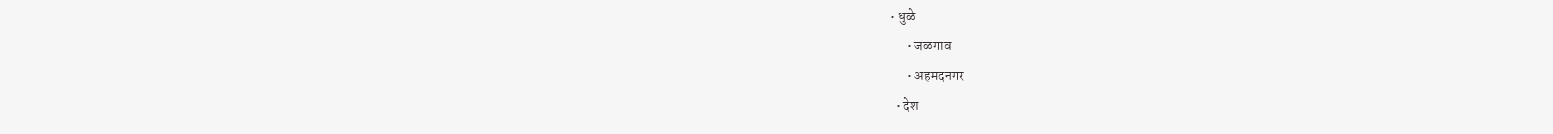• धुळे
      • जळगाव
      • अहमदनगर
  • देश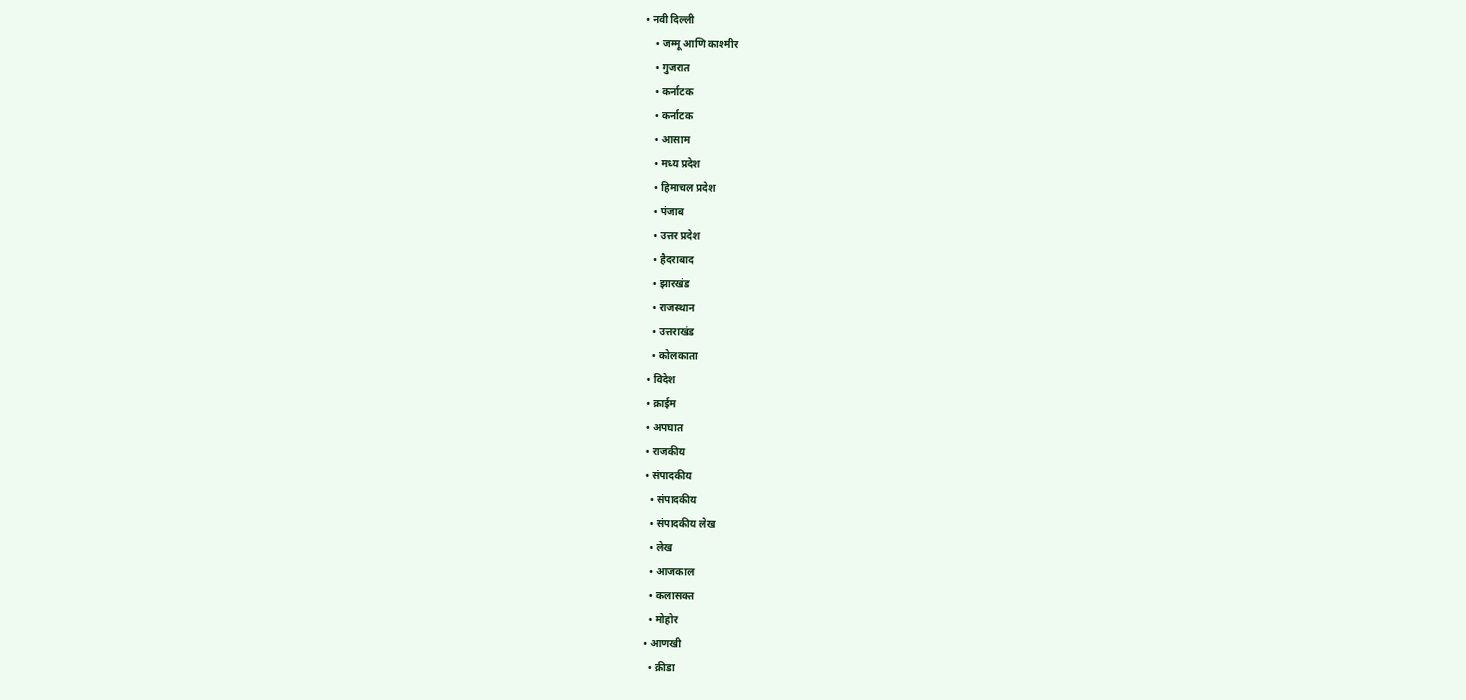• नवी दिल्ली
    • जम्मू आणि काश्मीर
    • गुजरात
    • कर्नाटक
    • कर्नाटक
    • आसाम
    • मध्य प्रदेश
    • हिमाचल प्रदेश
    • पंजाब
    • उत्तर प्रदेश
    • हैदराबाद
    • झारखंड
    • राजस्थान
    • उत्तराखंड
    • कोलकाता
  • विदेश
  • क्राईम
  • अपघात
  • राजकीय
  • संपादकीय
    • संपादकीय
    • संपादकीय लेख
    • लेख
    • आजकाल
    • कलासक्त
    • मोहोर
  • आणखी
    • क्रीडा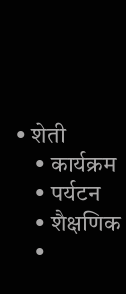• शेती
    • कार्यक्रम
    • पर्यटन
    • शैक्षणिक
    •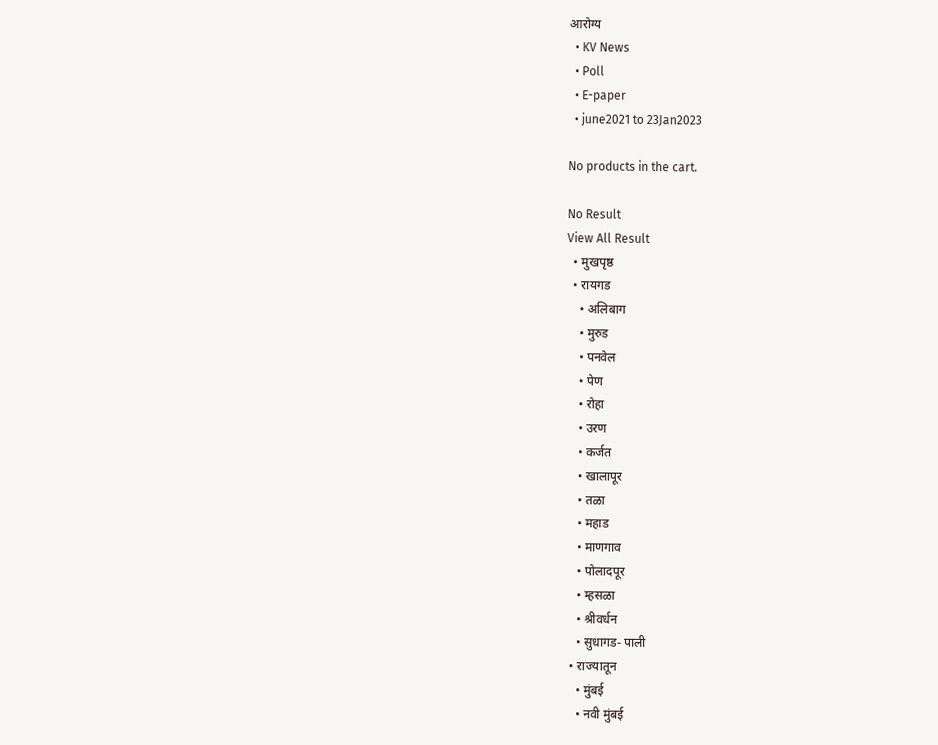आरोग्य
  • KV News
  • Poll
  • E-paper
  • june2021 to 23Jan2023

No products in the cart.

No Result
View All Result
  • मुखपृष्ठ
  • रायगड
    • अलिबाग
    • मुरुड
    • पनवेल
    • पेण
    • रोहा
    • उरण
    • कर्जत
    • खालापूर
    • तळा
    • महाड
    • माणगाव
    • पोलादपूर
    • म्हसळा
    • श्रीवर्धन
    • सुधागड- पाली
  • राज्यातून
    • मुंबई
    • नवी मुंबई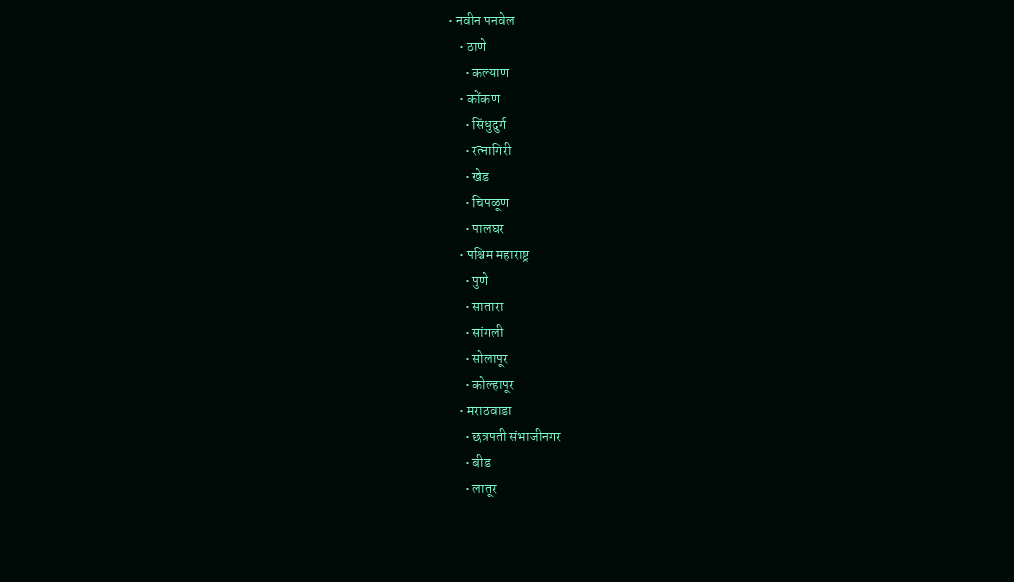• नवीन पनवेल
    • ठाणे
      • कल्याण
    • कोंकण
      • सिंधुदुर्ग
      • रत्नागिरी
      • खेड
      • चिपळूण
      • पालघर
    • पश्चिम महाराष्ट्र
      • पुणे
      • सातारा
      • सांगली
      • सोलापूर
      • कोल्हापूर
    • मराठवाडा
      • छत्रपती संभाजीनगर
      • बीड
      • लातूर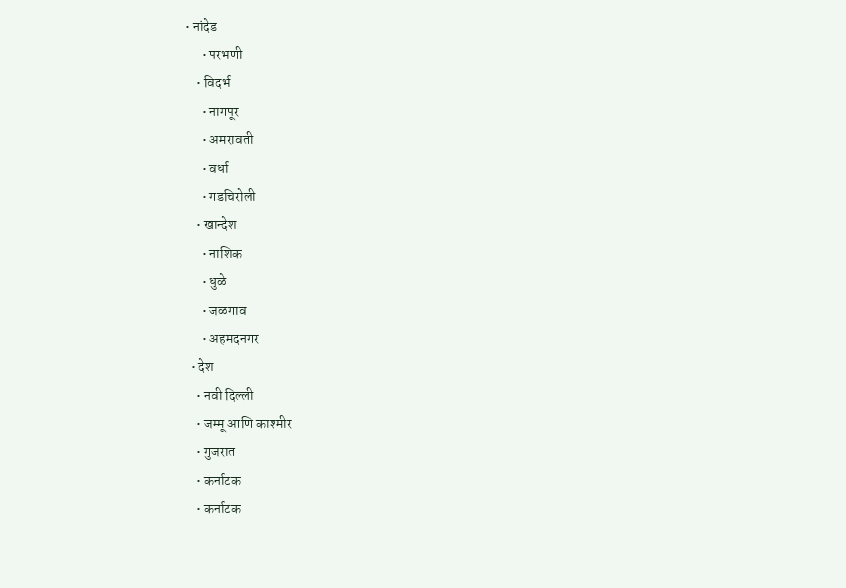• नांदेड
      • परभणी
    • विदर्भ
      • नागपूर
      • अमरावती
      • वर्धा
      • गडचिरोली
    • खान्देश
      • नाशिक
      • धुळे
      • जळगाव
      • अहमदनगर
  • देश
    • नवी दिल्ली
    • जम्मू आणि काश्मीर
    • गुजरात
    • कर्नाटक
    • कर्नाटक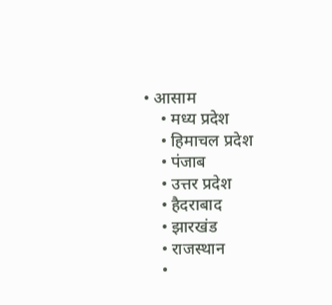• आसाम
    • मध्य प्रदेश
    • हिमाचल प्रदेश
    • पंजाब
    • उत्तर प्रदेश
    • हैदराबाद
    • झारखंड
    • राजस्थान
    •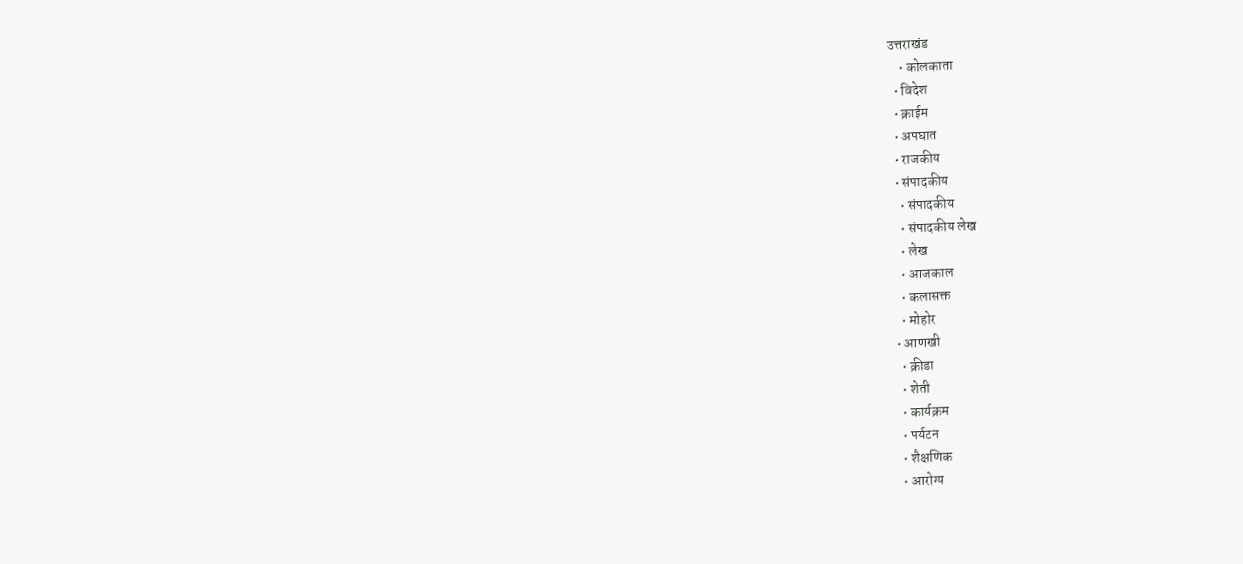उत्तराखंड
    • कोलकाता
  • विदेश
  • क्राईम
  • अपघात
  • राजकीय
  • संपादकीय
    • संपादकीय
    • संपादकीय लेख
    • लेख
    • आजकाल
    • कलासक्त
    • मोहोर
  • आणखी
    • क्रीडा
    • शेती
    • कार्यक्रम
    • पर्यटन
    • शैक्षणिक
    • आरोग्य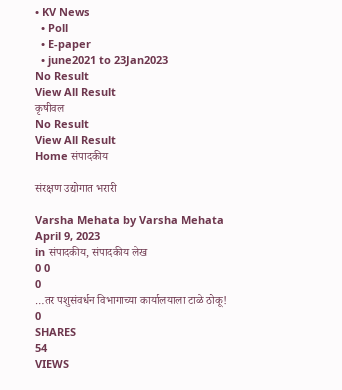• KV News
  • Poll
  • E-paper
  • june2021 to 23Jan2023
No Result
View All Result
कृषीवल
No Result
View All Result
Home संपादकीय

संरक्षण उद्योगात भरारी

Varsha Mehata by Varsha Mehata
April 9, 2023
in संपादकीय, संपादकीय लेख
0 0
0
…तर पशुसंवर्धन विभागाच्या कार्यालयाला टाळे ठोकू!
0
SHARES
54
VIEWS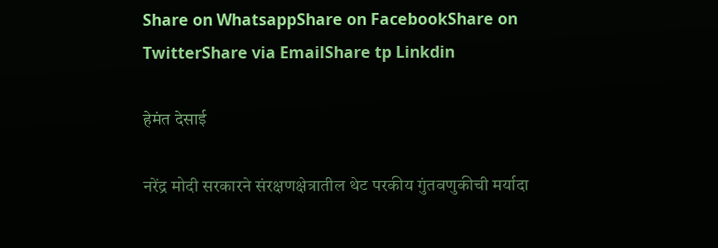Share on WhatsappShare on FacebookShare on TwitterShare via EmailShare tp Linkdin

हेमंत देसाई

नरेंद्र मोदी सरकारने संरक्षणक्षेत्रातील थेट परकीय गुंतवणुकीची मर्यादा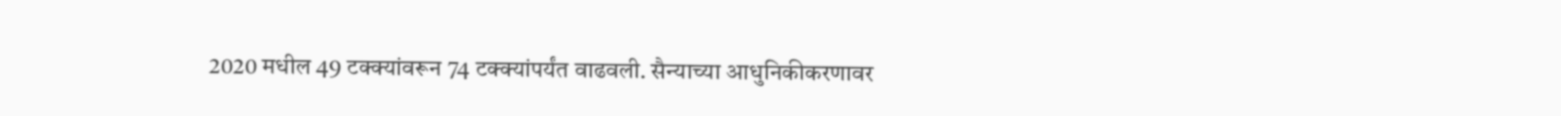2020 मधील 49 टक्क्यांवरून 74 टक्क्यांपर्यंत वाढवली. सैन्याच्या आधुनिकीकरणावर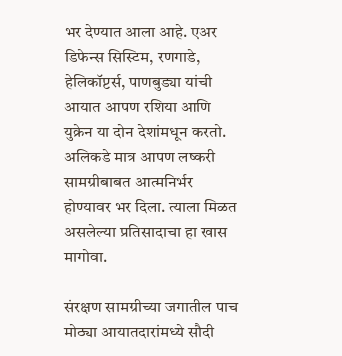भर देण्यात आला आहे. एअर डिफेन्स सिस्टिम, रणगाडे, हेलिकॉप्टर्स, पाणबुड्या यांची आयात आपण रशिया आणि युक्रेन या दोन देशांमधून करतो. अलिकडे मात्र आपण लष्करी सामग्रीबाबत आत्मनिर्भर होण्यावर भर दिला. त्याला मिळत असलेल्या प्रतिसादाचा हा खास मागोवा.

संरक्षण सामग्रीच्या जगातील पाच मोठ्या आयातदारांमध्ये सौदी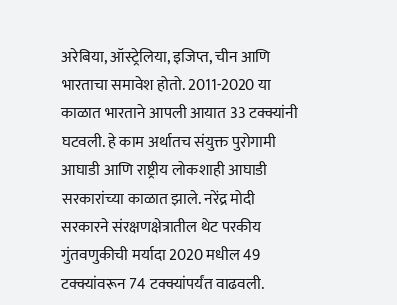अरेबिया, ऑस्ट्रेलिया, इजिप्त, चीन आणि भारताचा समावेश होतो. 2011-2020 या काळात भारताने आपली आयात 33 टक्क्यांनी घटवली. हे काम अर्थातच संयुक्त पुरोगामी आघाडी आणि राष्ट्रीय लोकशाही आघाडी सरकारांच्या काळात झाले. नरेंद्र मोदी सरकारने संरक्षणक्षेत्रातील थेट परकीय गुंतवणुकीची मर्यादा 2020 मधील 49 टक्क्यांवरून 74 टक्क्यांपर्यंत वाढवली.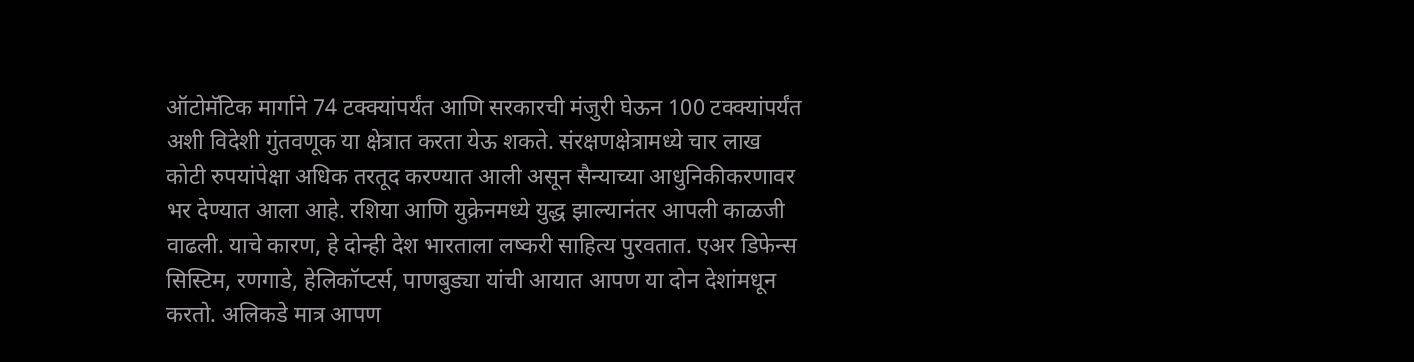ऑटोमॅटिक मार्गाने 74 टक्क्यांपर्यंत आणि सरकारची मंजुरी घेऊन 100 टक्क्यांपर्यंत अशी विदेशी गुंतवणूक या क्षेत्रात करता येऊ शकते. संरक्षणक्षेत्रामध्ये चार लाख कोटी रुपयांपेक्षा अधिक तरतूद करण्यात आली असून सैन्याच्या आधुनिकीकरणावर भर देण्यात आला आहे. रशिया आणि युक्रेनमध्ये युद्ध झाल्यानंतर आपली काळजी वाढली. याचे कारण, हे दोन्ही देश भारताला लष्करी साहित्य पुरवतात. एअर डिफेन्स सिस्टिम, रणगाडे, हेलिकॉप्टर्स, पाणबुड्या यांची आयात आपण या दोन देशांमधून करतो. अलिकडे मात्र आपण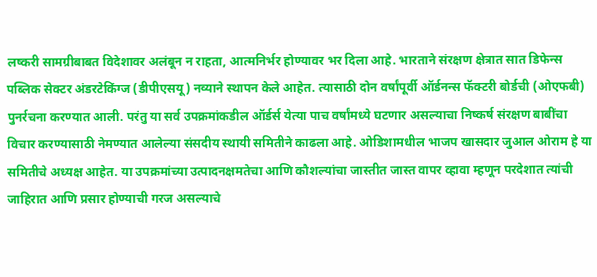लष्करी सामग्रीबाबत विदेशावर अलंबून न राहता, आत्मनिर्भर होण्यावर भर दिला आहे. भारताने संरक्षण क्षेत्रात सात डिफेन्स पब्लिक सेक्टर अंडरटेकिंग्ज (डीपीएसयू) नव्याने स्थापन केले आहेत. त्यासाठी दोन वर्षांपूर्वी ऑर्डनन्स फॅक्टरी बोर्डची (ओएफबी) पुनर्रचना करण्यात आली. परंतु या सर्व उपक्रमांकडील ऑर्डर्स येत्या पाच वर्षांमध्ये घटणार असल्याचा निष्कर्ष संरक्षण बाबींचा विचार करण्यासाठी नेमण्यात आलेल्या संसदीय स्थायी समितीने काढला आहे. ओडिशामधील भाजप खासदार जुआल ओराम हे या समितीचे अध्यक्ष आहेत. या उपक्रमांच्या उत्पादनक्षमतेचा आणि कौशल्यांचा जास्तीत जास्त वापर व्हावा म्हणून परदेशात त्यांची जाहिरात आणि प्रसार होण्याची गरज असल्याचे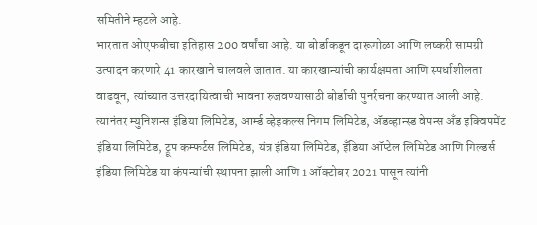समितीने म्हटले आहे.
भारतात ओएफबीचा इतिहास 200 वर्षांचा आहे. या बोर्डाकडून दारूगोळा आणि लष्करी सामग्री उत्पादन करणारे 41 कारखाने चालवले जातात. या कारखान्यांची कार्यक्षमता आणि स्पर्धाशीलता वाढवून, त्यांच्यात उत्तरदायित्वाची भावना रुजवण्यासाठी बोर्डाची पुनर्रचना करण्यात आली आहे. त्यानंतर म्युनिशन्स इंडिया लिमिटेड, आर्म्ड व्हेइकल्स निगम लिमिटेड, अ‍ॅडव्हान्स्ड वेपन्स अँड इक्विपमेंट इंडिया लिमिटेड, ट्रूप कम्फर्टस लिमिटेड, यंत्र इंडिया लिमिटेड, इँडिया ऑप्टेल लिमिटेड आणि गिल्डर्स इंडिया लिमिटेड या कंपन्यांची स्थापना झाली आणि 1 ऑक्टोबर 2021 पासून त्यांनी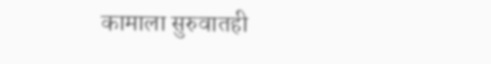कामाला सुरुवातही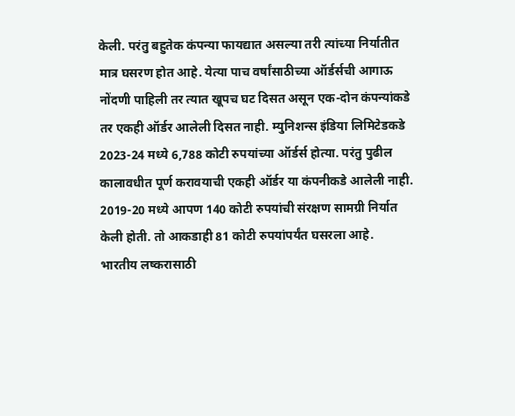केली. परंतु बहुतेक कंपन्या फायद्यात असल्या तरी त्यांच्या निर्यातीत मात्र घसरण होत आहे. येत्या पाच वर्षांसाठीच्या ऑर्डर्सची आगाऊ नोंदणी पाहिली तर त्यात खूपच घट दिसत असून एक-दोन कंपन्यांकडे तर एकही ऑर्डर आलेली दिसत नाही. म्युनिशन्स इंडिया लिमिटेडकडे 2023-24 मध्ये 6,788 कोटी रुपयांच्या ऑर्डर्स होत्या. परंतु पुढील कालावधीत पूर्ण करावयाची एकही ऑर्डर या कंपनीकडे आलेली नाही. 2019-20 मध्ये आपण 140 कोटी रुपयांची संरक्षण सामग्री निर्यात केली होती. तो आकडाही 81 कोटी रुपयांपर्यंत घसरला आहे.
भारतीय लष्करासाठी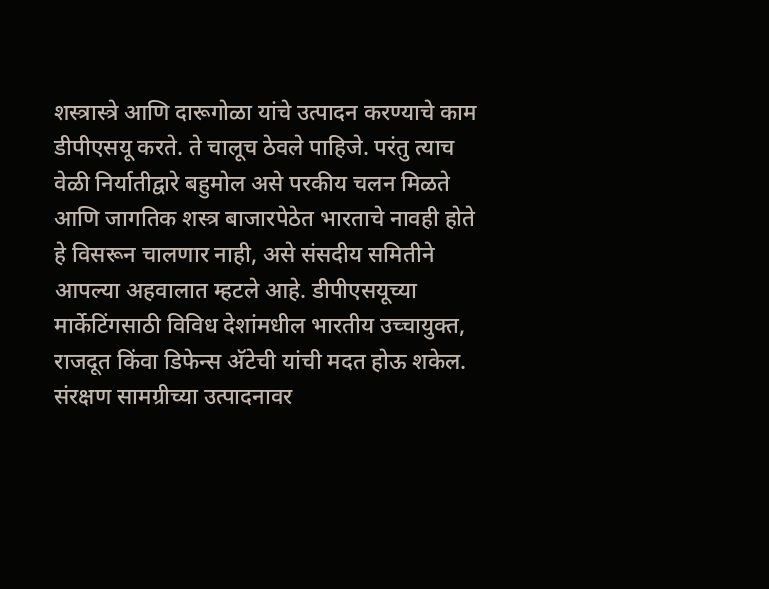शस्त्रास्त्रे आणि दारूगोळा यांचे उत्पादन करण्याचे काम डीपीएसयू करते. ते चालूच ठेवले पाहिजे. परंतु त्याच वेळी निर्यातीद्वारे बहुमोल असे परकीय चलन मिळते आणि जागतिक शस्त्र बाजारपेठेत भारताचे नावही होते हे विसरून चालणार नाही, असे संसदीय समितीने आपल्या अहवालात म्हटले आहे. डीपीएसयूच्या मार्केटिंगसाठी विविध देशांमधील भारतीय उच्चायुक्त, राजदूत किंवा डिफेन्स अ‍ॅटेची यांची मदत होऊ शकेल. संरक्षण सामग्रीच्या उत्पादनावर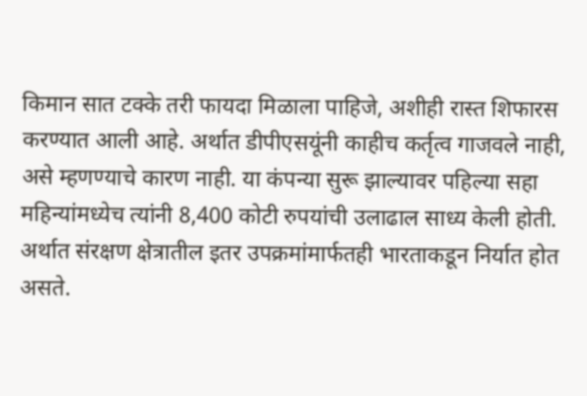किमान सात टक्के तरी फायदा मिळाला पाहिजे, अशीही रास्त शिफारस करण्यात आली आहे. अर्थात डीपीएसयूंनी काहीच कर्तृत्व गाजवले नाही, असे म्हणण्याचे कारण नाही. या कंपन्या सुरू झाल्यावर पहिल्या सहा महिन्यांमध्येच त्यांनी 8,400 कोटी रुपयांची उलाढाल साध्य केली होती. अर्थात संरक्षण क्षेत्रातील इतर उपक्रमांमार्फतही भारताकडून निर्यात होत असते.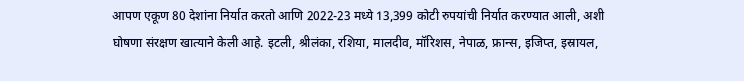आपण एकूण 80 देशांना निर्यात करतो आणि 2022-23 मध्ये 13,399 कोटी रुपयांची निर्यात करण्यात आली, अशी घोषणा संरक्षण खात्याने केली आहे. इटली, श्रीलंका, रशिया, मालदीव, मॉरिशस, नेपाळ, फ्रान्स, इजिप्त, इस्रायल,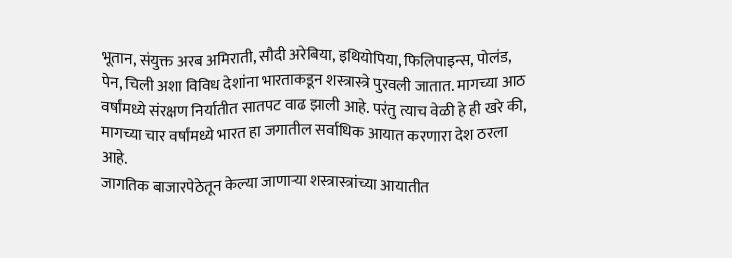भूतान, संयुक्त अरब अमिराती, सौदी अरेबिया, इथियोपिया, फिलिपाइन्स, पोलंड, पेन, चिली अशा विविध देशांना भारताकडून शस्त्रास्त्रे पुरवली जातात. मागच्या आठ वर्षांमध्ये संरक्षण निर्यातीत सातपट वाढ झाली आहे. परंतु त्याच वेळी हे ही खरे की, मागच्या चार वर्षांमध्ये भारत हा जगातील सर्वाधिक आयात करणारा देश ठरला आहे.
जागतिक बाजारपेठेतून केल्या जाणार्‍या शस्त्रास्त्रांच्या आयातीत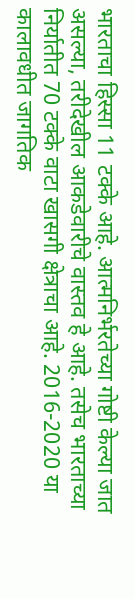भारताचा हिस्सा 11 टक्के आहे. आत्मनिर्भरतेच्या गोष्टी केल्या जात असल्या, तरीदेखील आकडेवारीचे वास्तव हे आहे. तसेच भारताच्या निर्यातीत 70 टक्के वाटा खासगी क्षेत्राचा आहे. 2016-2020 या कालावधीत जागतिक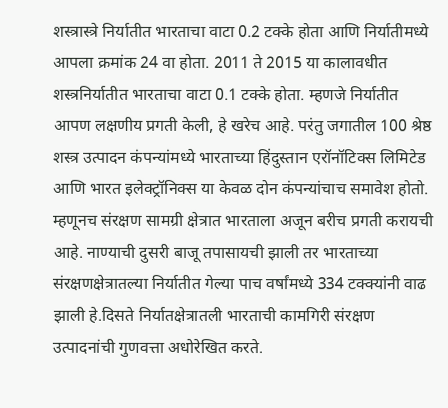शस्त्रास्त्रे निर्यातीत भारताचा वाटा 0.2 टक्के होता आणि निर्यातीमध्ये आपला क्रमांक 24 वा होता. 2011 ते 2015 या कालावधीत शस्त्रनिर्यातीत भारताचा वाटा 0.1 टक्के होता. म्हणजे निर्यातीत आपण लक्षणीय प्रगती केली, हे खरेच आहे. परंतु जगातील 100 श्रेष्ठ शस्त्र उत्पादन कंपन्यांमध्ये भारताच्या हिंदुस्तान एरॉनॉटिक्स लिमिटेड आणि भारत इलेक्ट्रॉनिक्स या केवळ दोन कंपन्यांचाच समावेश होतो. म्हणूनच संरक्षण सामग्री क्षेत्रात भारताला अजून बरीच प्रगती करायची आहे. नाण्याची दुसरी बाजू तपासायची झाली तर भारताच्या संरक्षणक्षेत्रातल्या निर्यातीत गेल्या पाच वर्षांमध्ये 334 टक्क्यांनी वाढ झाली हे.दिसते निर्यातक्षेत्रातली भारताची कामगिरी संरक्षण उत्पादनांची गुणवत्ता अधोरेखित करते.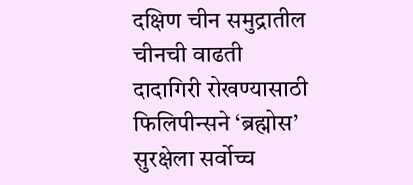दक्षिण चीन समुद्रातील चीनची वाढती दादागिरी रोखण्यासाठी फिलिपीन्सने ‘ब्रह्मोस’ सुरक्षेला सर्वोच्च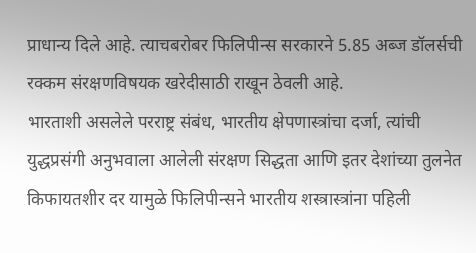प्राधान्य दिले आहे. त्याचबरोबर फिलिपीन्स सरकारने 5.85 अब्ज डॉलर्सची रक्कम संरक्षणविषयक खरेदीसाठी राखून ठेवली आहे.
भारताशी असलेले परराष्ट्र संबंध, भारतीय क्षेपणास्त्रांचा दर्जा, त्यांची युद्धप्रसंगी अनुभवाला आलेली संरक्षण सिद्धता आणि इतर देशांच्या तुलनेत किफायतशीर दर यामुळे फिलिपीन्सने भारतीय शस्त्रास्त्रांना पहिली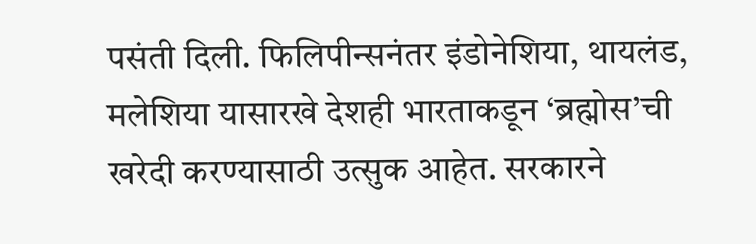पसंती दिली. फिलिपीन्सनंतर इंडोनेशिया, थायलंड, मलेशिया यासारखे देशही भारताकडून ‘ब्रह्मोस’ची खरेदी करण्यासाठी उत्सुक आहेत. सरकारने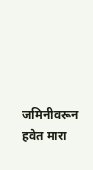जमिनीवरून हवेत मारा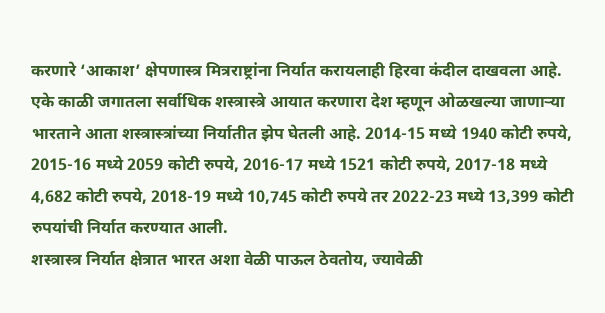करणारे ‘आकाश’ क्षेपणास्त्र मित्रराष्ट्रांना निर्यात करायलाही हिरवा कंदील दाखवला आहे. एके काळी जगातला सर्वाधिक शस्त्रास्त्रे आयात करणारा देश म्हणून ओळखल्या जाणार्‍या भारताने आता शस्त्रास्त्रांच्या निर्यातीत झेप घेतली आहे. 2014-15 मध्ये 1940 कोटी रुपये, 2015-16 मध्ये 2059 कोटी रुपये, 2016-17 मध्ये 1521 कोटी रुपये, 2017-18 मध्ये 4,682 कोटी रुपये, 2018-19 मध्ये 10,745 कोटी रुपये तर 2022-23 मध्ये 13,399 कोटी रुपयांची निर्यात करण्यात आली.
शस्त्रास्त्र निर्यात क्षेत्रात भारत अशा वेळी पाऊल ठेवतोय, ज्यावेळी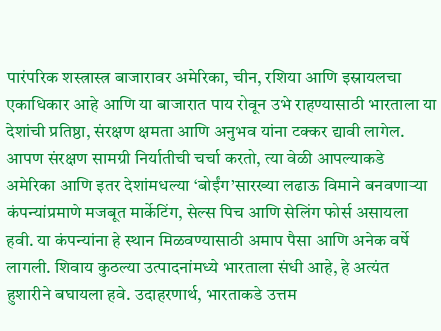पारंपरिक शस्त्रास्त्र बाजारावर अमेरिका, चीन, रशिया आणि इस्रायलचा एकाधिकार आहे आणि या बाजारात पाय रोवून उभे राहण्यासाठी भारताला या देशांची प्रतिष्ठा, संरक्षण क्षमता आणि अनुभव यांना टक्कर द्यावी लागेल. आपण संरक्षण सामग्री निर्यातीची चर्चा करतो, त्या वेळी आपल्याकडे अमेरिका आणि इतर देशांमधल्या ‘बोईंग’सारख्या लढाऊ विमाने बनवणार्‍या कंपन्यांप्रमाणे मजबूत मार्केटिंग, सेल्स पिच आणि सेलिंग फोर्स असायला हवी. या कंपन्यांना हे स्थान मिळवण्यासाठी अमाप पैसा आणि अनेक वर्षे लागली. शिवाय कुठल्या उत्पादनांमध्ये भारताला संधी आहे, हे अत्यंत हुशारीने बघायला हवे. उदाहरणार्थ, भारताकडे उत्तम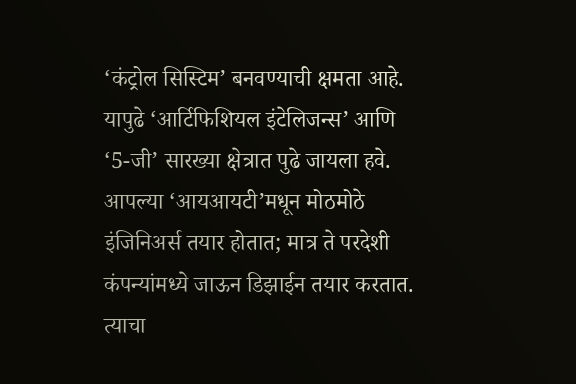‘कंट्रोल सिस्टिम’ बनवण्याची क्षमता आहे. यापुढे ‘आर्टिफिशियल इंटेलिजन्स’ आणि ‘5-जी’ सारख्या क्षेत्रात पुढे जायला हवे. आपल्या ‘आयआयटी’मधून मोठमोठे इंजिनिअर्स तयार होतात; मात्र ते परदेशी कंपन्यांमध्ये जाऊन डिझाईन तयार करतात. त्याचा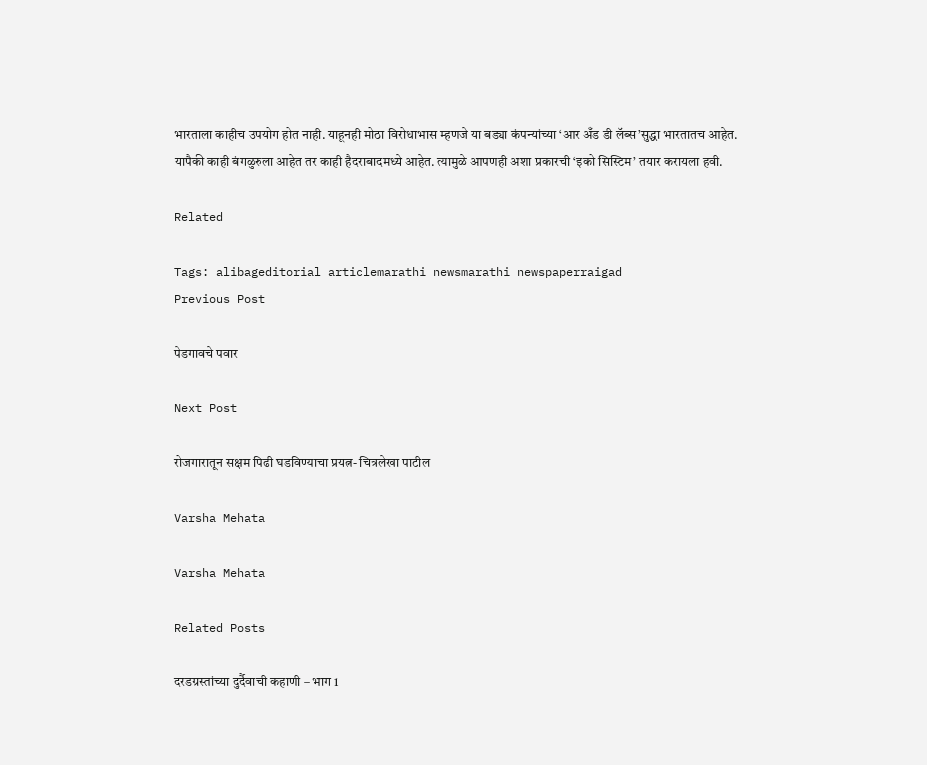भारताला काहीच उपयोग होत नाही. याहूनही मोठा विरोधाभास म्हणजे या बड्या कंपन्यांच्या ‘आर अँड डी लॅब्स’सुद्धा भारतातच आहेत. यापैकी काही बंगळुरुला आहेत तर काही हैदराबादमध्ये आहेत. त्यामुळे आपणही अशा प्रकारची ‘इको सिस्टिम’ तयार करायला हवी.

Related

Tags: alibageditorial articlemarathi newsmarathi newspaperraigad
Previous Post

पेडगावचे पवार

Next Post

रोजगारातून सक्षम पिढी घडविण्याचा प्रयत्न- चित्रलेखा पाटील

Varsha Mehata

Varsha Mehata

Related Posts

दरडग्रस्तांच्या दुर्दैवाची कहाणी – भाग 1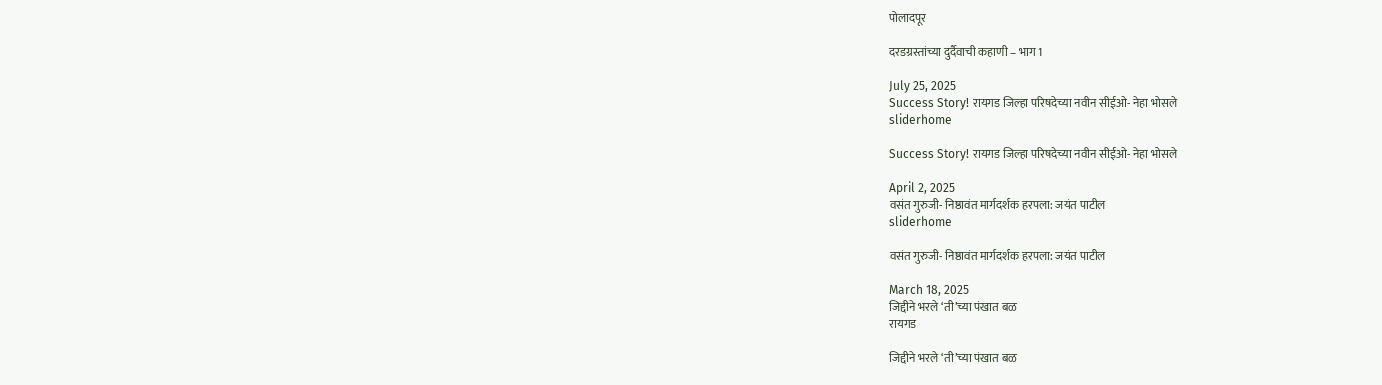पोलादपूर

दरडग्रस्तांच्या दुर्दैवाची कहाणी – भाग 1

July 25, 2025
Success Story! रायगड जिल्हा परिषदेच्या नवीन सीईओ- नेहा भोसले
sliderhome

Success Story! रायगड जिल्हा परिषदेच्या नवीन सीईओ- नेहा भोसले

April 2, 2025
वसंत गुरुजी- निष्ठावंत मार्गदर्शक हरपला: जयंत पाटील
sliderhome

वसंत गुरुजी- निष्ठावंत मार्गदर्शक हरपला: जयंत पाटील

March 18, 2025
जिद्दीने भरले ‘ती’च्या पंखात बळ
रायगड

जिद्दीने भरले ‘ती’च्या पंखात बळ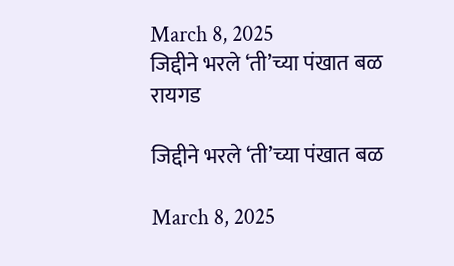March 8, 2025
जिद्दीने भरले ‘ती’च्या पंखात बळ
रायगड

जिद्दीने भरले ‘ती’च्या पंखात बळ

March 8, 2025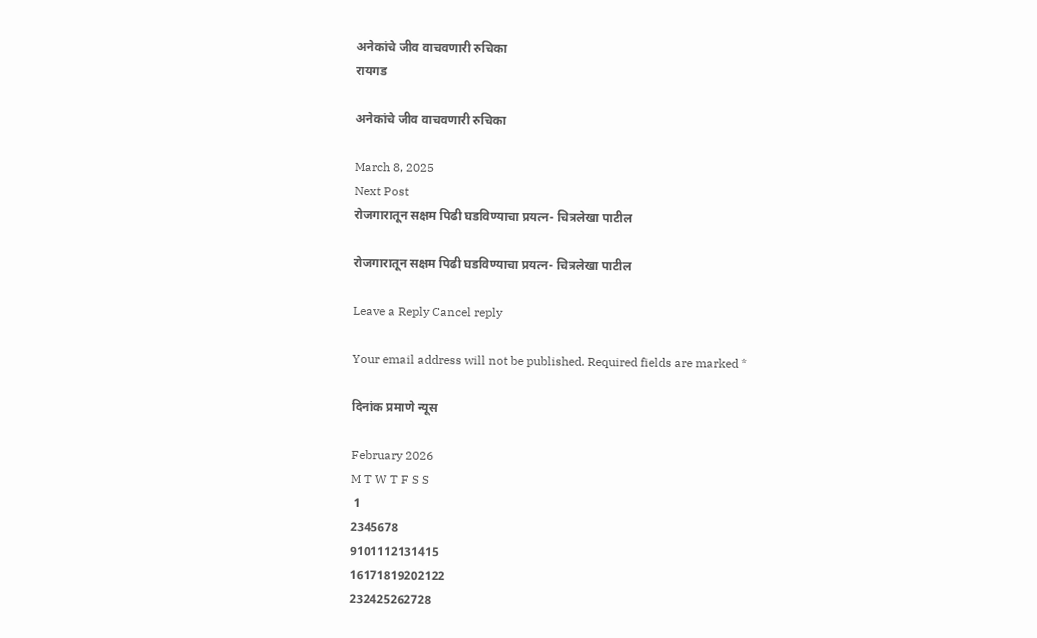अनेकांचे जीव वाचवणारी रुचिका
रायगड

अनेकांचे जीव वाचवणारी रुचिका

March 8, 2025
Next Post
रोजगारातून सक्षम पिढी घडविण्याचा प्रयत्न- चित्रलेखा पाटील

रोजगारातून सक्षम पिढी घडविण्याचा प्रयत्न- चित्रलेखा पाटील

Leave a Reply Cancel reply

Your email address will not be published. Required fields are marked *

दिनांक प्रमाणे न्यूस

February 2026
M T W T F S S
 1
2345678
9101112131415
16171819202122
232425262728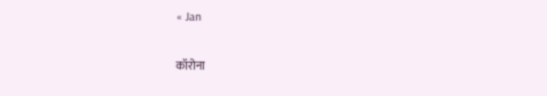« Jan

कॉरोना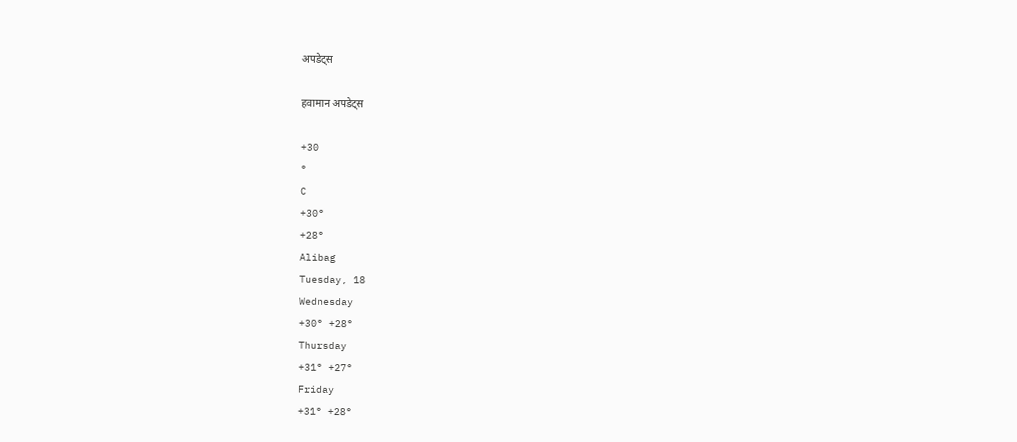अपडेट्स

हवामान अपडेट्स

+30
°
C
+30°
+28°
Alibag
Tuesday, 18
Wednesday
+30° +28°
Thursday
+31° +27°
Friday
+31° +28°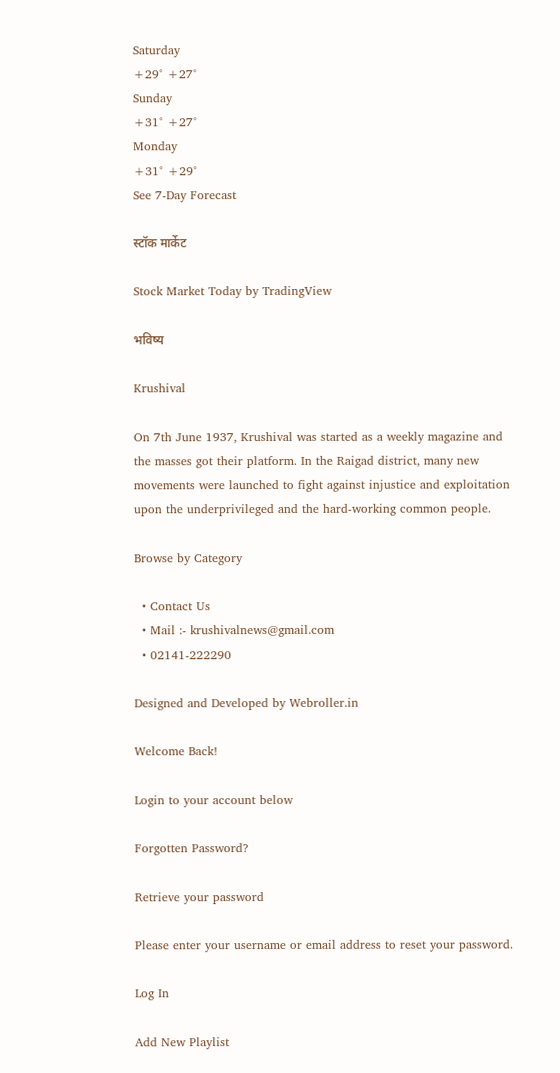Saturday
+29° +27°
Sunday
+31° +27°
Monday
+31° +29°
See 7-Day Forecast

स्टॉक मार्केट

Stock Market Today by TradingView

भविष्य

Krushival

On 7th June 1937, Krushival was started as a weekly magazine and the masses got their platform. In the Raigad district, many new movements were launched to fight against injustice and exploitation upon the underprivileged and the hard-working common people.

Browse by Category

  • Contact Us
  • Mail :- krushivalnews@gmail.com
  • 02141-222290

Designed and Developed by Webroller.in

Welcome Back!

Login to your account below

Forgotten Password?

Retrieve your password

Please enter your username or email address to reset your password.

Log In

Add New Playlist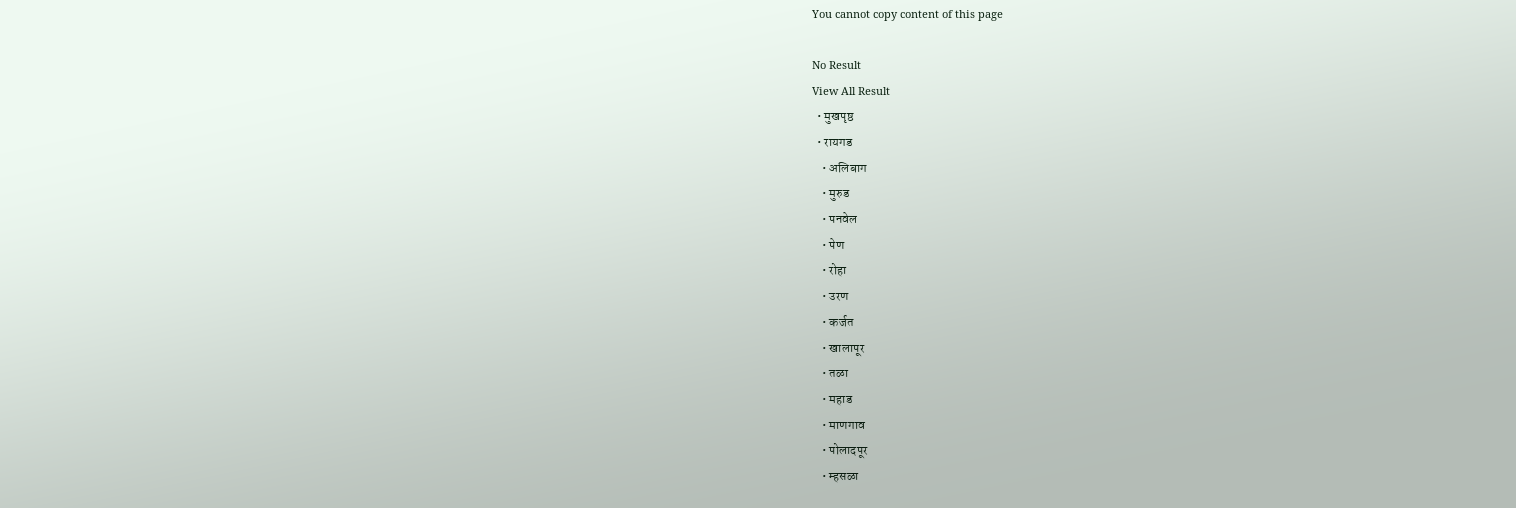You cannot copy content of this page

No Result
View All Result
  • मुखपृष्ठ
  • रायगड
    • अलिबाग
    • मुरुड
    • पनवेल
    • पेण
    • रोहा
    • उरण
    • कर्जत
    • खालापूर
    • तळा
    • महाड
    • माणगाव
    • पोलादपूर
    • म्हसळा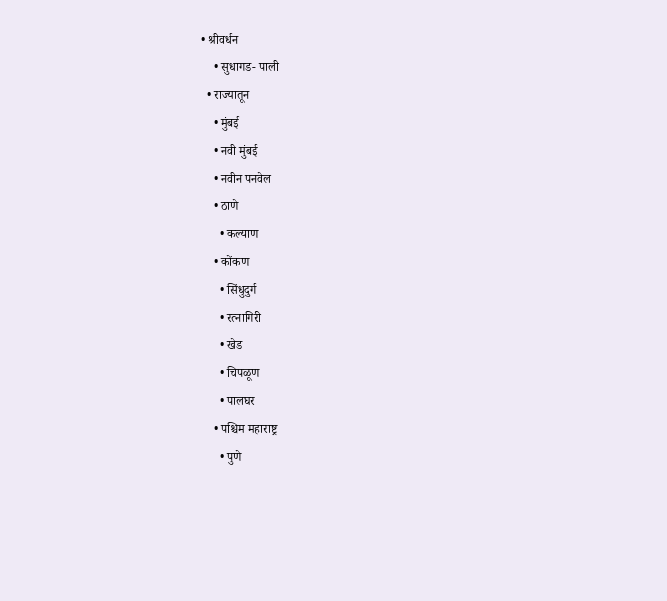• श्रीवर्धन
    • सुधागड- पाली
  • राज्यातून
    • मुंबई
    • नवी मुंबई
    • नवीन पनवेल
    • ठाणे
      • कल्याण
    • कोंकण
      • सिंधुदुर्ग
      • रत्नागिरी
      • खेड
      • चिपळूण
      • पालघर
    • पश्चिम महाराष्ट्र
      • पुणे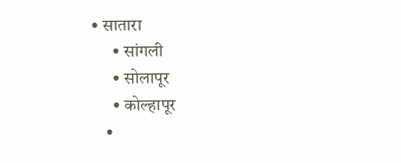• सातारा
      • सांगली
      • सोलापूर
      • कोल्हापूर
    •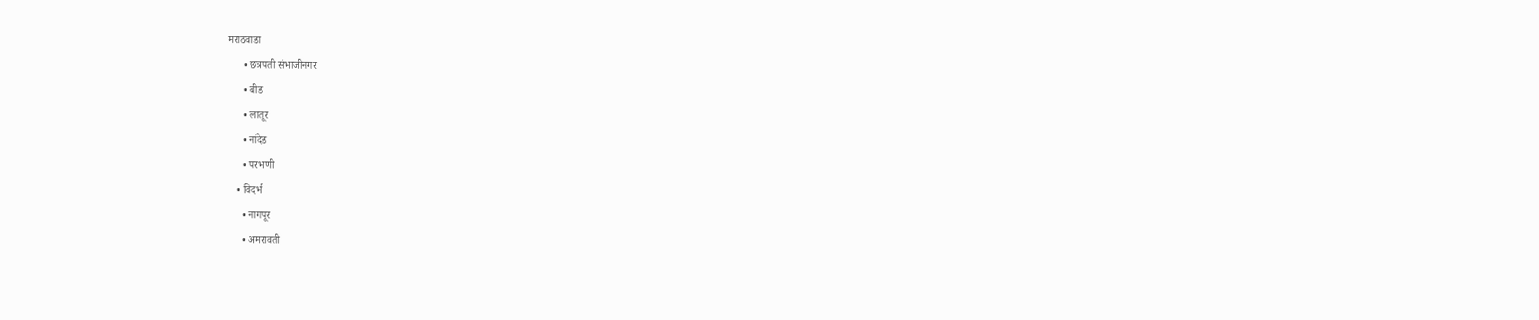मराठवाडा
      • छत्रपती संभाजीनगर
      • बीड
      • लातूर
      • नांदेड
      • परभणी
    • विदर्भ
      • नागपूर
      • अमरावती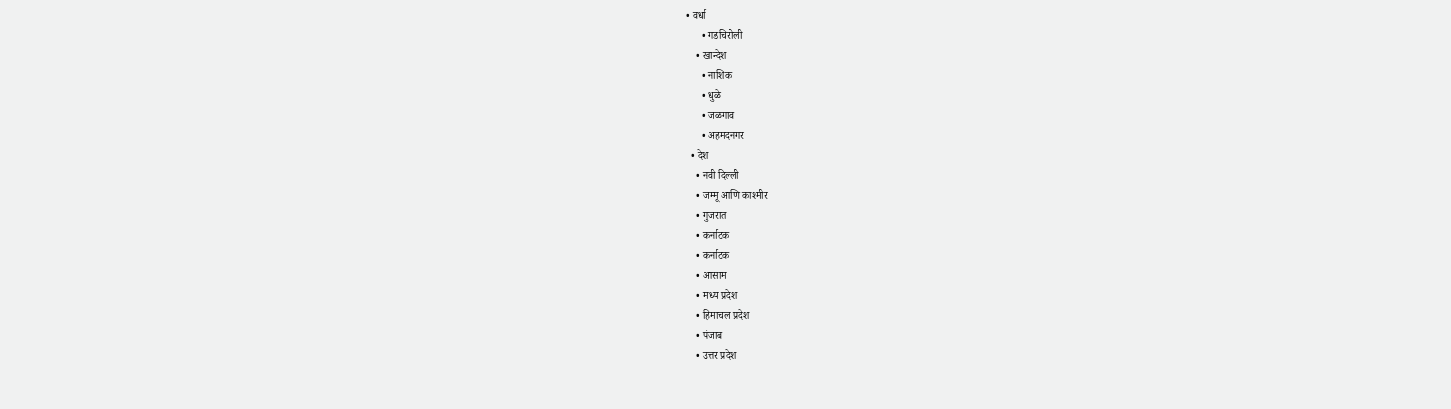• वर्धा
      • गडचिरोली
    • खान्देश
      • नाशिक
      • धुळे
      • जळगाव
      • अहमदनगर
  • देश
    • नवी दिल्ली
    • जम्मू आणि काश्मीर
    • गुजरात
    • कर्नाटक
    • कर्नाटक
    • आसाम
    • मध्य प्रदेश
    • हिमाचल प्रदेश
    • पंजाब
    • उत्तर प्रदेश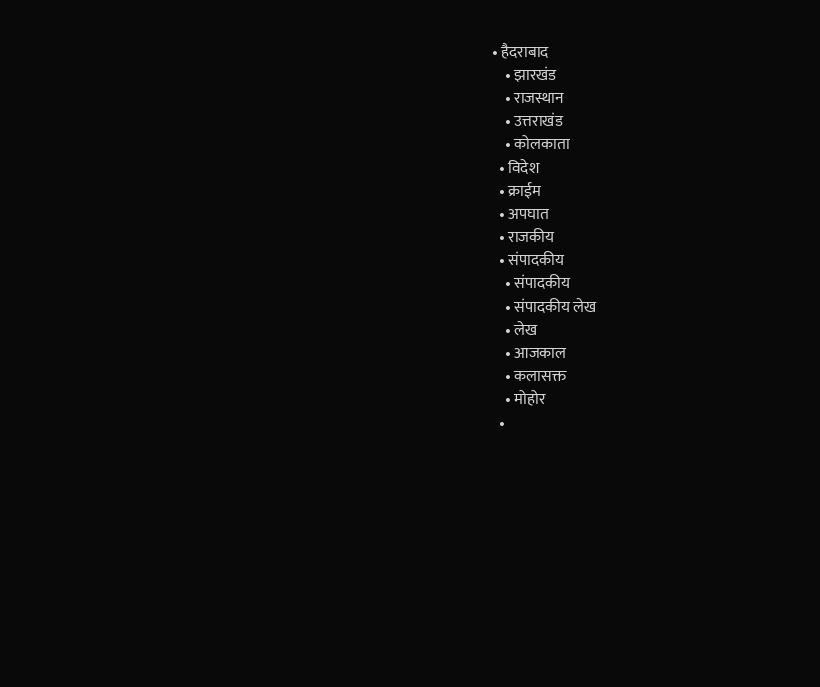• हैदराबाद
    • झारखंड
    • राजस्थान
    • उत्तराखंड
    • कोलकाता
  • विदेश
  • क्राईम
  • अपघात
  • राजकीय
  • संपादकीय
    • संपादकीय
    • संपादकीय लेख
    • लेख
    • आजकाल
    • कलासक्त
    • मोहोर
  •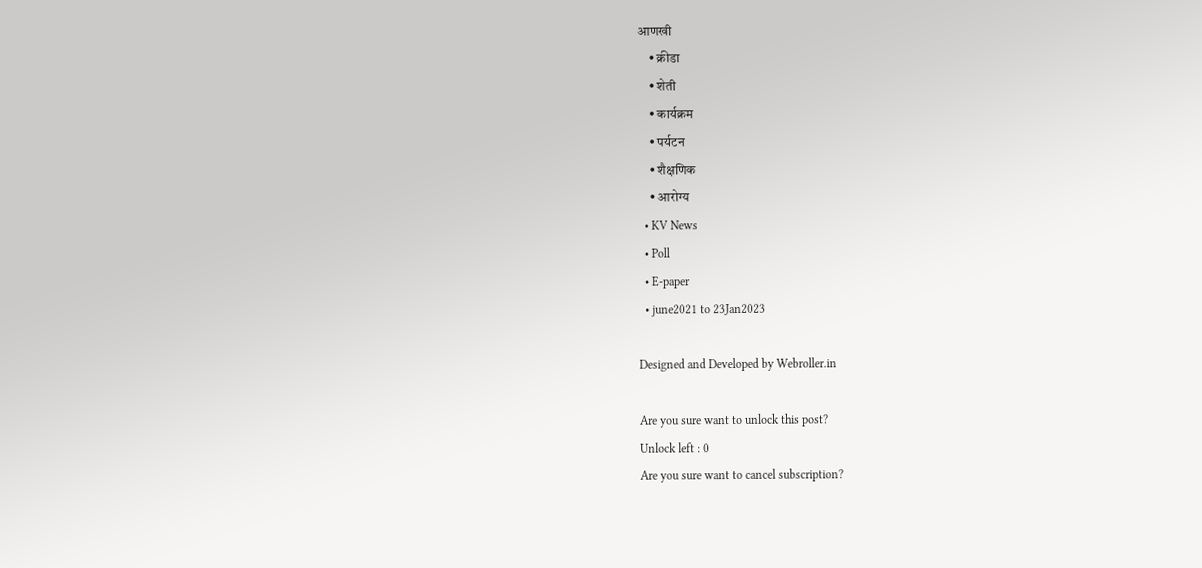आणखी
    • क्रीडा
    • शेती
    • कार्यक्रम
    • पर्यटन
    • शैक्षणिक
    • आरोग्य
  • KV News
  • Poll
  • E-paper
  • june2021 to 23Jan2023

Designed and Developed by Webroller.in

Are you sure want to unlock this post?
Unlock left : 0
Are you sure want to cancel subscription?